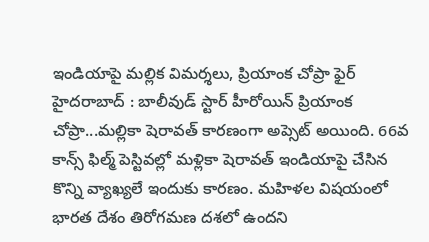ఇండియాపై మల్లిక విమర్శలు, ప్రియాంక చోప్రా ఫైర్
హైదరాబాద్ : బాలీవుడ్ స్టార్ హీరోయిన్ ప్రియాంక చోప్రా...మల్లికా షెరావత్ కారణంగా అప్సెట్ అయింది. 66వ కాన్స్ ఫిల్మ్ పెస్టివల్లో మళ్లికా షెరావత్ ఇండియాపై చేసిన కొన్ని వ్యాఖ్యలే ఇందుకు కారణం. మహిళల విషయంలో భారత దేశం తిరోగమణ దశలో ఉందని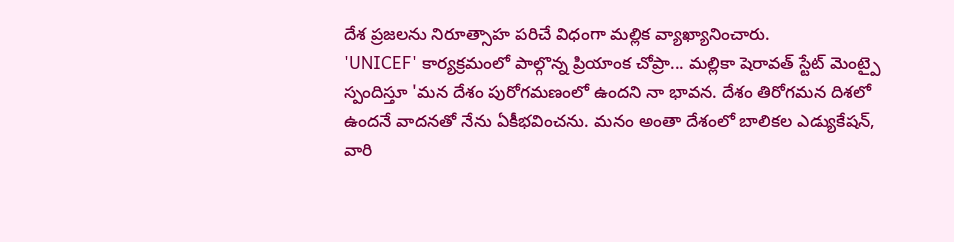దేశ ప్రజలను నిరూత్సాహ పరిచే విధంగా మల్లిక వ్యాఖ్యానించారు.
'UNICEF' కార్యక్రమంలో పాల్గొన్న ప్రియాంక చోప్రా... మల్లికా షెరావత్ స్టేట్ మెంట్పై స్పందిస్తూ 'మన దేశం పురోగమణంలో ఉందని నా భావన. దేశం తిరోగమన దిశలో ఉందనే వాదనతో నేను ఏకీభవించను. మనం అంతా దేశంలో బాలికల ఎడ్యుకేషన్, వారి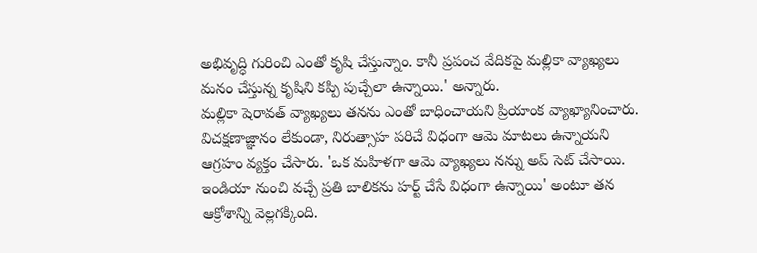అభివృద్ధి గురించి ఎంతో కృషి చేస్తున్నాం. కానీ ప్రపంచ వేదికపై మల్లికా వ్యాఖ్యలు మనం చేస్తున్న కృషిని కప్పి పుచ్చేలా ఉన్నాయి.' అన్నారు.
మల్లికా షెరావత్ వ్యాఖ్యలు తనను ఎంతో బాధించాయని ప్రియాంక వ్యాఖ్యానించారు. విచక్షణాజ్ఞానం లేకుండా, నిరుత్సాహ పరిచే విధంగా ఆమె మాటలు ఉన్నాయని ఆగ్రహం వ్యక్తం చేసారు. 'ఒక మహిళగా ఆమె వ్యాఖ్యలు నన్ను అప్ సెట్ చేసాయి. ఇండియా నుంచి వచ్చే ప్రతి బాలికను హర్ట్ చేసే విధంగా ఉన్నాయి' అంటూ తన ఆక్రోశాన్ని వెల్లగక్కింది.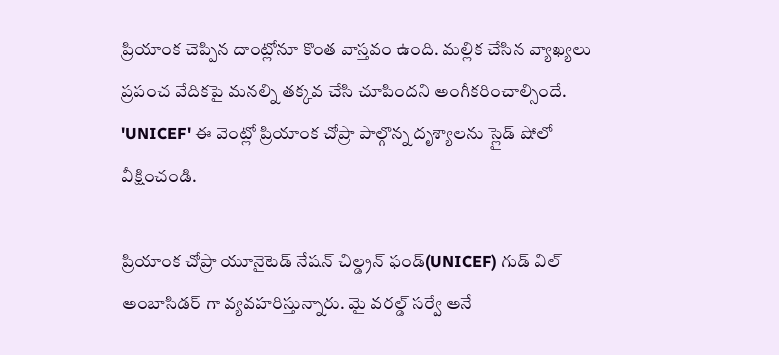ప్రియాంక చెప్పిన దాంట్లోనూ కొంత వాస్తవం ఉంది. మల్లిక చేసిన వ్యాఖ్యలు ప్రపంచ వేదికపై మనల్ని తక్కవ చేసి చూపిందని అంగీకరించాల్సిందే. 'UNICEF' ఈ వెంట్లో ప్రియాంక చోప్రా పాల్గొన్న దృశ్యాలను స్లైడ్ షోలో వీక్షించండి.

ప్రియాంక చోప్రా యూనైటెడ్ నేషన్ చిల్డ్రన్ ఫండ్(UNICEF) గుడ్ విల్ అంబాసిడర్ గా వ్యవహరిస్తున్నారు. మై వరల్డ్ సర్వే అనే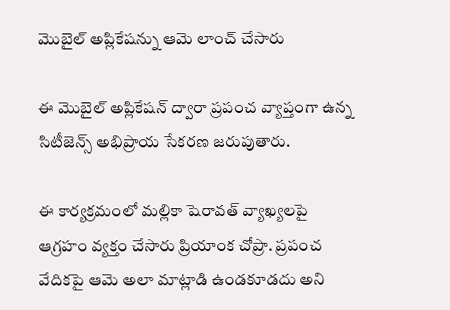మొబైల్ అప్లికేషన్ను ఆమె లాంచ్ చేసారు

ఈ మొబైల్ అప్లికేషన్ ద్వారా ప్రపంచ వ్యాప్తంగా ఉన్న సిటీజెన్స్ అభిప్రాయ సేకరణ జరుపుతారు.

ఈ కార్యక్రమంలో మల్లికా షెరావత్ వ్యాఖ్యలపై ఆగ్రహం వ్యక్తం చేసారు ప్రియాంక చోప్రా. ప్రపంచ వేదికపై ఆమె అలా మాట్లాడి ఉండకూడదు అని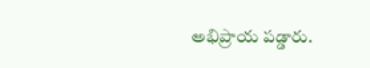అభిప్రాయ పడ్డారు.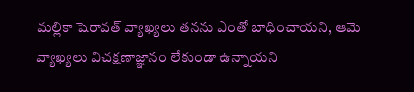మల్లికా షెరావత్ వ్యాఖ్యలు తనను ఎంతో బాధించాయని, ఆమె వ్యాఖ్యలు విచక్షణాజ్ఞానం లేకుండా ఉన్నాయని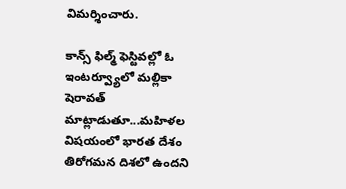విమర్శించారు.

కాన్స్ ఫిల్మ్ ఫెస్టివల్లో ఓ ఇంటర్వ్యూలో మల్లికా షెరావత్ మాట్లాడుతూ...మహిళల విషయంలో భారత దేశం తిరోగమన దిశలో ఉందని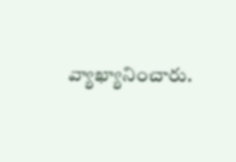వ్యాఖ్యానించారు.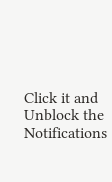Click it and Unblock the Notifications